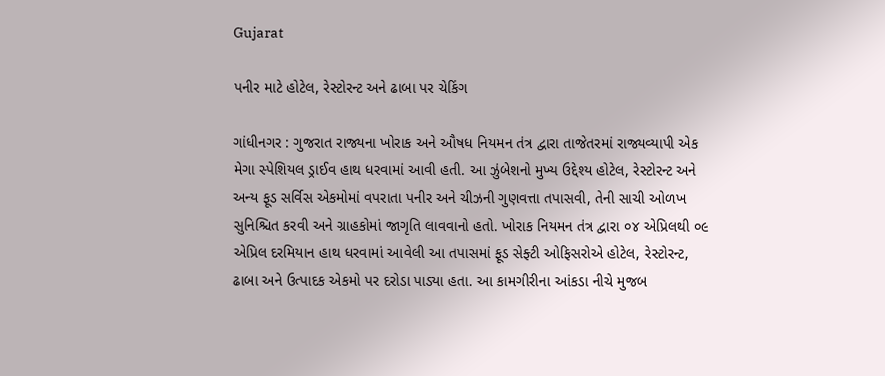Gujarat

પનીર માટે હોટેલ, રેસ્ટોરન્ટ અને ઢાબા પર ચેકિંગ

ગાંધીનગર : ગુજરાત રાજ્યના ખોરાક અને ઔષધ નિયમન તંત્ર દ્વારા તાજેતરમાં રાજ્યવ્યાપી એક મેગા સ્પેશિયલ ડ્રાઈવ હાથ ધરવામાં આવી હતી. આ ઝુંબેશનો મુખ્ય ઉદ્દેશ્ય હોટેલ, રેસ્ટોરન્ટ અને અન્ય ફૂડ સર્વિસ એકમોમાં વપરાતા પનીર અને ચીઝની ગુણવત્તા તપાસવી, તેની સાચી ઓળખ સુનિશ્ચિત કરવી અને ગ્રાહકોમાં જાગૃતિ લાવવાનો હતો. ખોરાક નિયમન તંત્ર દ્વારા ૦૪ એપ્રિલથી ૦૯ એપ્રિલ દરમિયાન હાથ ધરવામાં આવેલી આ તપાસમાં ફૂડ સેફ્ટી ઓફિસરોએ હોટેલ, રેસ્ટોરન્ટ, ઢાબા અને ઉત્પાદક એકમો પર દરોડા પાડ્યા હતા. આ કામગીરીના આંકડા નીચે મુજબ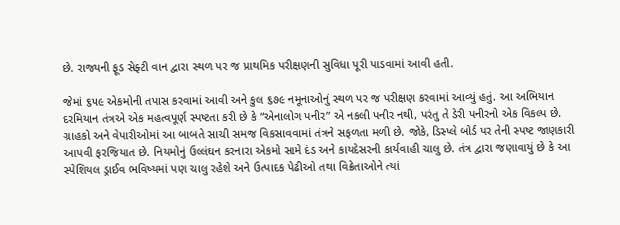છે. રાજ્યની ફૂડ સેફ્ટી વાન દ્વારા સ્થળ પર જ પ્રાથમિક પરીક્ષણની સુવિધા પૂરી પાડવામાં આવી હતી.

જેમાં ૬૫૯ એકમોની તપાસ કરવામાં આવી અને કુલ ૬૭૯ નમૂનાઓનું સ્થળ પર જ પરીક્ષણ કરવામાં આવ્યું હતું. આ અભિયાન દરમિયાન તંત્રએ એક મહત્વપૂર્ણ સ્પષ્ટતા કરી છે કે “એનાલોગ પનીર” એ નકલી પનીર નથી, પરંતુ તે ડેરી પનીરનો એક વિકલ્પ છે. ગ્રાહકો અને વેપારીઓમાં આ બાબતે સાચી સમજ વિકસાવવામાં તંત્રને સફળતા મળી છે. જોકે, ડિસ્પ્લે બોર્ડ પર તેની સ્પષ્ટ જાણકારી આપવી ફરજિયાત છે. નિયમોનું ઉલ્લંઘન કરનારા એકમો સામે દંડ અને કાયદેસરની કાર્યવાહી ચાલુ છે. તંત્ર દ્વારા જણાવાયું છે કે આ સ્પેશિયલ ડ્રાઈવ ભવિષ્યમાં પણ ચાલુ રહેશે અને ઉત્પાદક પેઢીઓ તથા વિક્રેતાઓને ત્યાં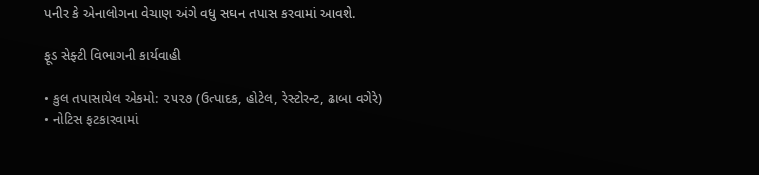પનીર કે એનાલોગના વેચાણ અંગે વધુ સઘન તપાસ કરવામાં આવશે.

ફૂડ સેફ્ટી વિભાગની કાર્યવાહી

• કુલ તપાસાયેલ એકમો: ૨૫૨૭ (ઉત્પાદક, હોટેલ, રેસ્ટોરન્ટ, ઢાબા વગેરે)
• નોટિસ ફટકારવામાં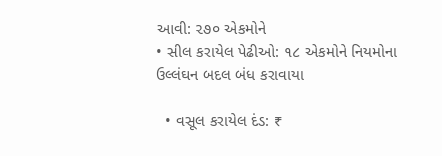આવી: ૨૭૦ એકમોને
• સીલ કરાયેલ પેઢીઓ: ૧૮ એકમોને નિયમોના ઉલ્લંઘન બદલ બંધ કરાવાયા

  • વસૂલ કરાયેલ દંડ: ₹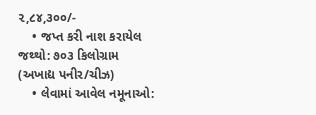૨,૮૪,૩૦૦/-
    • જપ્ત કરી નાશ કરાયેલ જથ્થો: ૭૦૩ કિલોગ્રામ (અખાદ્ય પનીર/ચીઝ)
    • લેવામાં આવેલ નમૂનાઓ: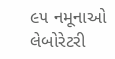૯૫ નમૂનાઓ લેબોરેટરી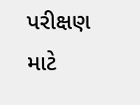પરીક્ષણ માટે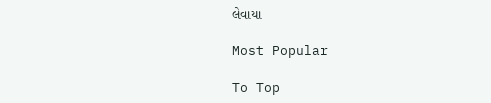લેવાયા

Most Popular

To Top